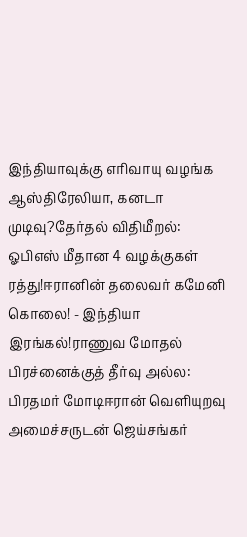இந்தியாவுக்கு எரிவாயு வழங்க ஆஸ்திரேலியா, கனடா முடிவு?தேர்தல் விதிமீறல்: ஓபிஎஸ் மீதான 4 வழக்குகள் ரத்து!ஈரானின் தலைவர் கமேனி கொலை! - இந்தியா இரங்கல்!ராணுவ மோதல் பிரச்னைக்குத் தீர்வு அல்ல: பிரதமர் மோடிஈரான் வெளியுறவு அமைச்சருடன் ஜெய்சங்கர்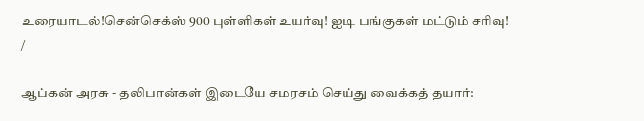உரையாடல்!சென்செக்ஸ் 900 புள்ளிகள் உயர்வு! ஐடி பங்குகள் மட்டும் சரிவு!
/

ஆப்கன் அரசு - தலிபான்கள் இடையே சமரசம் செய்து வைக்கத் தயார்: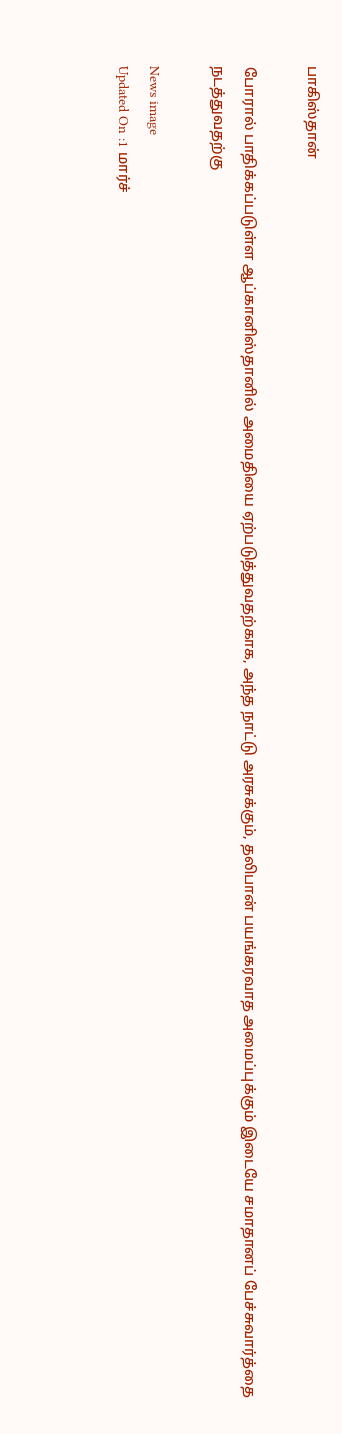பாகிஸ்தான்

போரால் பாதிக்கப்படுள்ள ஆப்கானிஸ்தானில் அமைதியை ஏற்படுத்துவதற்காக, அந்த நாட்டு அரசுக்கும், தலிபான் பயங்கரவாத அமைப்புக்கும் இடையே சமாதானப் பேச்சுவார்த்தை நடத்துவதற்கு

News image
Updated On :1 மார்ச்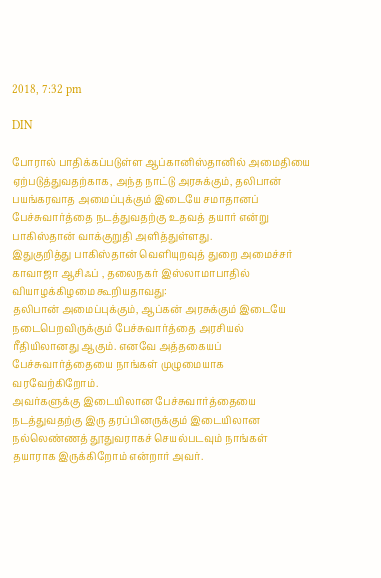2018, 7:32 pm

DIN

போரால் பாதிக்கப்படுள்ள ஆப்கானிஸ்தானில் அமைதியை ஏற்படுத்துவதற்காக, அந்த நாட்டு அரசுக்கும், தலிபான் பயங்கரவாத அமைப்புக்கும் இடையே சமாதானப் பேச்சுவார்த்தை நடத்துவதற்கு உதவத் தயார் என்று பாகிஸ்தான் வாக்குறுதி அளித்துள்ளது.
இதுகுறித்து பாகிஸ்தான் வெளியுறவுத் துறை அமைச்சர் காவாஜா ஆசிஃப் , தலைநகர் இஸ்லாமாபாதில் வியாழக்கிழமை கூறியதாவது:
தலிபான் அமைப்புக்கும், ஆப்கன் அரசுக்கும் இடையே நடைபெறவிருக்கும் பேச்சுவார்த்தை அரசியல் ரீதியிலானது ஆகும். எனவே அத்தகையப் பேச்சுவார்த்தையை நாங்கள் முழுமையாக வரவேற்கிறோம்.
அவர்களுக்கு இடையிலான பேச்சுவார்த்தையை நடத்துவதற்கு இரு தரப்பினருக்கும் இடையிலான நல்லெண்ணத் தூதுவராகச் செயல்படவும் நாங்கள் தயாராக இருக்கிறோம் என்றார் அவர்.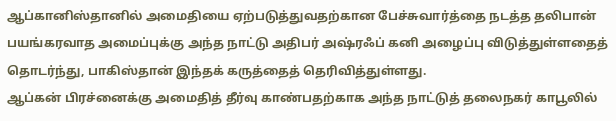ஆப்கானிஸ்தானில் அமைதியை ஏற்படுத்துவதற்கான பேச்சுவார்த்தை நடத்த தலிபான் பயங்கரவாத அமைப்புக்கு அந்த நாட்டு அதிபர் அஷ்ரஃப் கனி அழைப்பு விடுத்துள்ளதைத் தொடர்ந்து, பாகிஸ்தான் இந்தக் கருத்தைத் தெரிவித்துள்ளது.
ஆப்கன் பிரச்னைக்கு அமைதித் தீர்வு காண்பதற்காக அந்த நாட்டுத் தலைநகர் காபூலில்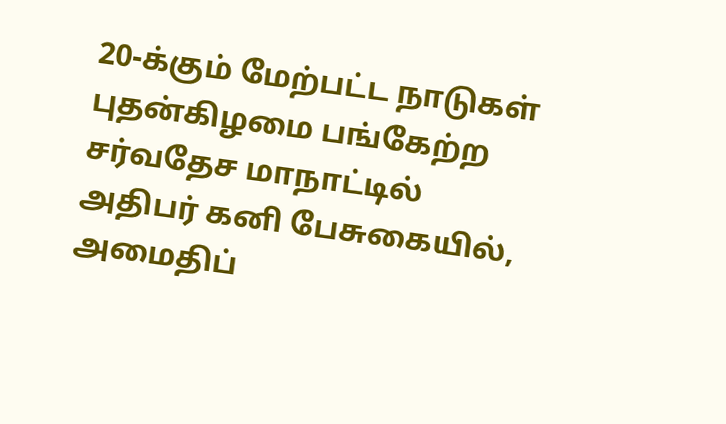20-க்கும் மேற்பட்ட நாடுகள் புதன்கிழமை பங்கேற்ற சர்வதேச மாநாட்டில் அதிபர் கனி பேசுகையில், அமைதிப்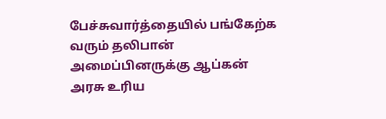பேச்சுவார்த்தையில் பங்கேற்க வரும் தலிபான் அமைப்பினருக்கு ஆப்கன் அரசு உரிய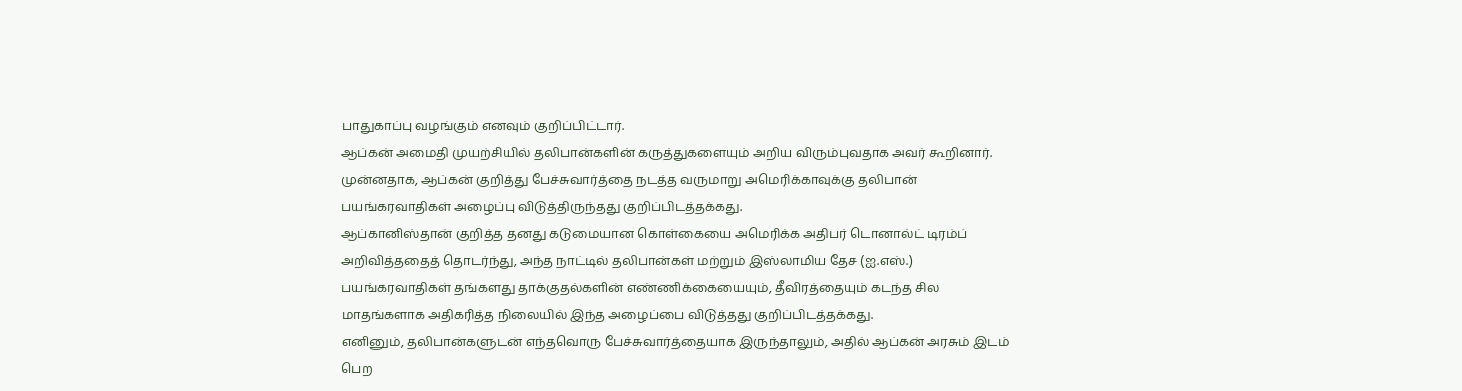பாதுகாப்பு வழங்கும் எனவும் குறிப்பிட்டார்.
ஆப்கன் அமைதி முயற்சியில் தலிபான்களின் கருத்துகளையும் அறிய விரும்புவதாக அவர் கூறினார்.
முன்னதாக, ஆப்கன் குறித்து பேச்சுவார்த்தை நடத்த வருமாறு அமெரிக்காவுக்கு தலிபான் பயங்கரவாதிகள் அழைப்பு விடுத்திருந்தது குறிப்பிடத்தக்கது.
ஆப்கானிஸ்தான் குறித்த தனது கடுமையான கொள்கையை அமெரிக்க அதிபர் டொனால்ட் டிரம்ப் அறிவித்ததைத் தொடர்ந்து, அந்த நாட்டில் தலிபான்கள் மற்றும் இஸ்லாமிய தேச (ஐ.எஸ்.) பயங்கரவாதிகள் தங்களது தாக்குதல்களின் எண்ணிக்கையையும், தீவிரத்தையும் கடந்த சில மாதங்களாக அதிகரித்த நிலையில் இந்த அழைப்பை விடுத்தது குறிப்பிடத்தக்கது.
எனினும், தலிபான்களுடன் எந்தவொரு பேச்சுவார்த்தையாக இருந்தாலும், அதில் ஆப்கன் அரசும் இடம் பெற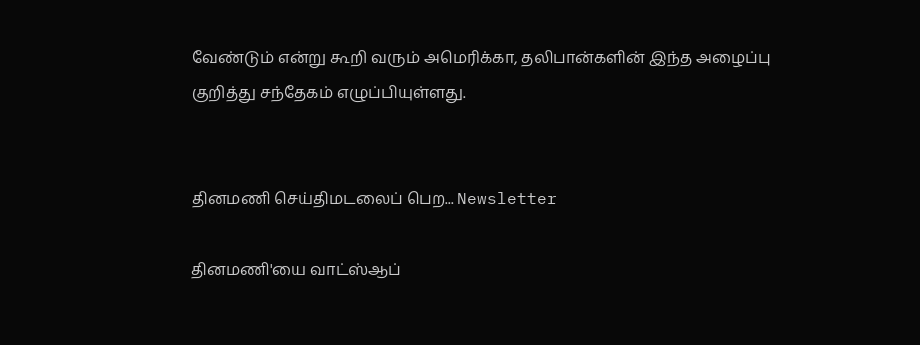வேண்டும் என்று கூறி வரும் அமெரிக்கா, தலிபான்களின் இந்த அழைப்பு குறித்து சந்தேகம் எழுப்பியுள்ளது.


தினமணி செய்திமடலைப் பெற... Newsletter

தினமணி'யை வாட்ஸ்ஆப்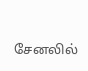சேனலில்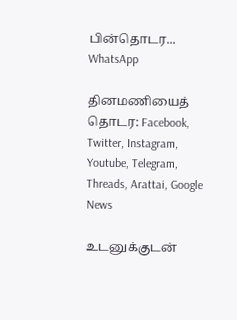பின்தொடர... WhatsApp

தினமணியைத் தொடர: Facebook, Twitter, Instagram, Youtube, Telegram, Threads, Arattai, Google News

உடனுக்குடன்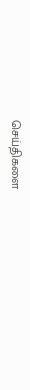செய்திகளை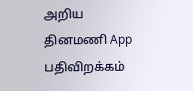அறிய தினமணி App பதிவிறக்கம்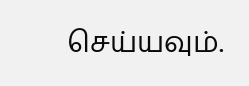செய்யவும்.